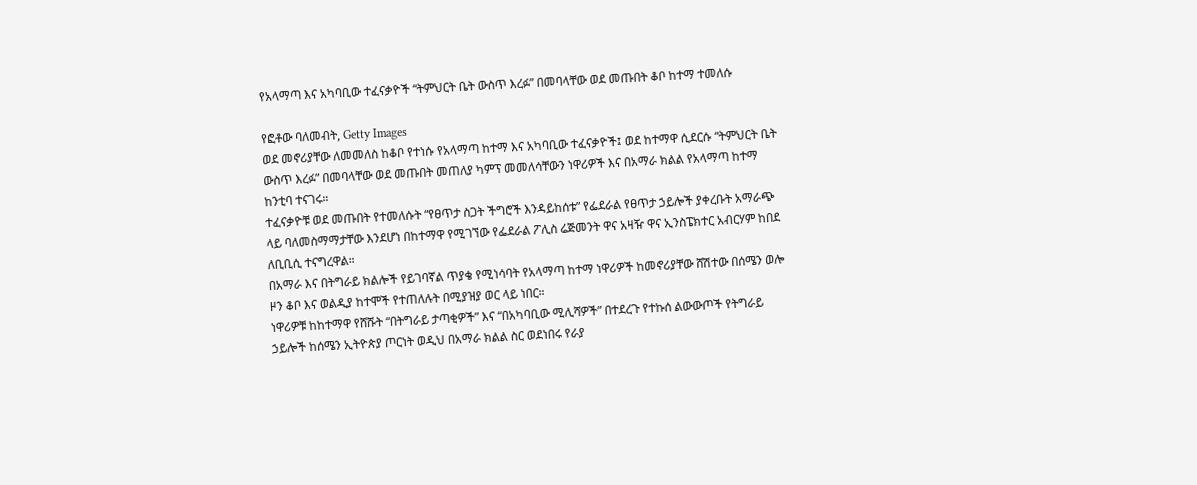የአላማጣ እና አካባቢው ተፈናቃዮች “ትምህርት ቤት ውስጥ እረፉ” በመባላቸው ወደ መጡበት ቆቦ ከተማ ተመለሱ

የፎቶው ባለመብት, Getty Images
ወደ መኖሪያቸው ለመመለስ ከቆቦ የተነሱ የአላማጣ ከተማ እና አካባቢው ተፈናቃዮች፤ ወደ ከተማዋ ሲደርሱ “ትምህርት ቤት ውስጥ እረፉ” በመባላቸው ወደ መጡበት መጠለያ ካምፕ መመለሳቸውን ነዋሪዎች እና በአማራ ክልል የአላማጣ ከተማ ከንቲባ ተናገሩ።
ተፈናቃዮቹ ወደ መጡበት የተመለሱት “የፀጥታ ስጋት ችግሮች እንዳይከሰቱ” የፌደራል የፀጥታ ኃይሎች ያቀረቡት አማራጭ ላይ ባለመስማማታቸው እንደሆነ በከተማዋ የሚገኘው የፌደራል ፖሊስ ሬጅመንት ዋና አዛዥ ዋና ኢንስፔክተር አብርሃም ከበደ ለቢቢሲ ተናግረዋል።
በአማራ እና በትግራይ ክልሎች የይገባኛል ጥያቄ የሚነሳባት የአላማጣ ከተማ ነዋሪዎች ከመኖሪያቸው ሸሽተው በሰሜን ወሎ ዞን ቆቦ እና ወልዲያ ከተሞች የተጠለሉት በሚያዝያ ወር ላይ ነበር።
ነዋሪዎቹ ከከተማዋ የሸሹት “በትግራይ ታጣቂዎች” እና “በአካባቢው ሚሊሻዎች” በተደረጉ የተኩሰ ልውውጦች የትግራይ ኃይሎች ከሰሜን ኢትዮጵያ ጦርነት ወዲህ በአማራ ክልል ስር ወደነበሩ የራያ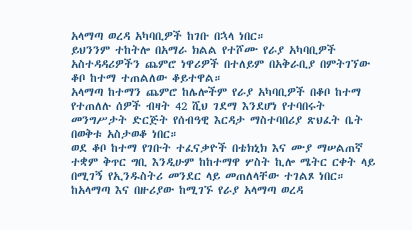አላማጣ ወረዳ አካባቢዎች ከገቡ በኋላ ነበር።
ይህንንም ተከትሎ በአማራ ክልል የተሾሙ የራያ አካባቢዎች አስተዳዳሪዎችን ጨምሮ ነዋሪዎች በተለይም በአቅራቢያ በምትገኘው ቆቦ ከተማ ተጠልለው ቆይተዋል።
አላማጣ ከተማን ጨምሮ ከሌሎችም የራያ አካባቢዎች በቆቦ ከተማ የተጠለሉ ሰዎች ብዛት 42 ሺህ ገደማ እንደሆነ የተባበሩት መንግሥታት ድርጅት የሰብዓዊ እርዳታ ማስተባበሪያ ጽህፈት ቤት በወቅቱ አስታወቆ ነበር።
ወደ ቆቦ ከተማ የገቡት ተፈናቃዮች በቴክኒክ እና ሙያ ማሠልጠኛ ተቋም ቅጥር ግቢ እንዲሁም ከከተማዋ ሦስት ኪሎ ሜትር ርቀት ላይ በሚገኝ የኢንዱስትሪ መንደር ላይ መጠለላቸው ተገልጾ ነበር።
ከአላማጣ እና በዙሪያው ከሚገኙ የራያ አላማጣ ወረዳ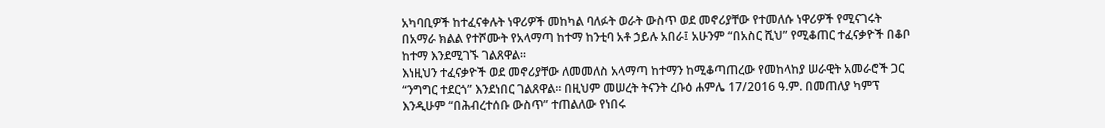አካባቢዎች ከተፈናቀሉት ነዋሪዎች መከካል ባለፉት ወራት ውስጥ ወደ መኖሪያቸው የተመለሱ ነዋሪዎች የሚናገሩት በአማራ ክልል የተሾሙት የአላማጣ ከተማ ከንቲባ አቶ ኃይሉ አበራ፤ አሁንም “በአስር ሺህ” የሚቆጠር ተፈናቃዮች በቆቦ ከተማ እንደሚገኙ ገልጸዋል።
እነዚህን ተፈናቃዮች ወደ መኖሪያቸው ለመመለስ አላማጣ ከተማን ከሚቆጣጠረው የመከላከያ ሠራዊት አመራሮች ጋር “ንግግር ተደርጎ” እንደነበር ገልጸዋል። በዚህም መሠረት ትናንት ረቡዕ ሐምሌ 17/2016 ዓ.ም. በመጠለያ ካምፕ እንዲሁም “በሕብረተሰቡ ውስጥ” ተጠልለው የነበሩ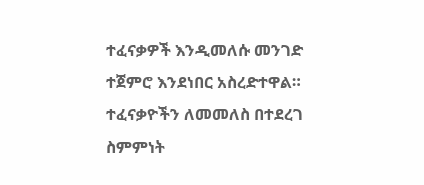ተፈናቃዎች እንዲመለሱ መንገድ ተጀምሮ እንደነበር አስረድተዋል።
ተፈናቃዮችን ለመመለስ በተደረገ ስምምነት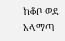ከቆቦ ወደ አላማጣ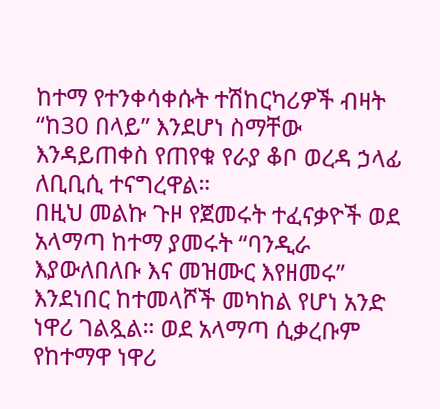ከተማ የተንቀሳቀሱት ተሽከርካሪዎች ብዛት “ከ30 በላይ” እንደሆነ ስማቸው እንዳይጠቀስ የጠየቁ የራያ ቆቦ ወረዳ ኃላፊ ለቢቢሲ ተናግረዋል።
በዚህ መልኩ ጉዞ የጀመሩት ተፈናቃዮች ወደ አላማጣ ከተማ ያመሩት “ባንዲራ እያውለበለቡ እና መዝሙር እየዘመሩ” እንደነበር ከተመላሾች መካከል የሆነ አንድ ነዋሪ ገልጿል። ወደ አላማጣ ሲቃረቡም የከተማዋ ነዋሪ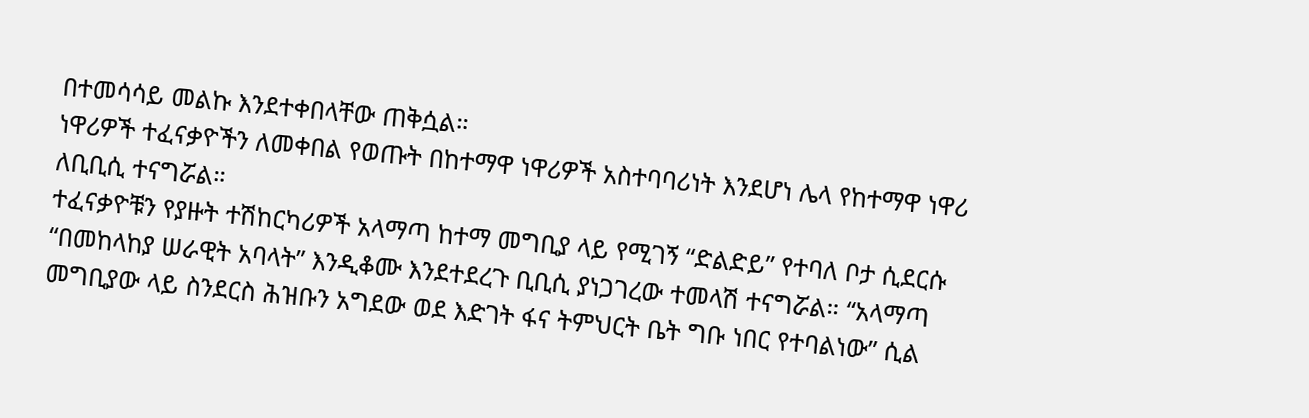በተመሳሳይ መልኩ እንደተቀበላቸው ጠቅሷል።
ነዋሪዎች ተፈናቃዮችን ለመቀበል የወጡት በከተማዋ ነዋሪዎች አስተባባሪነት እንደሆነ ሌላ የከተማዋ ነዋሪ ለቢቢሲ ተናግሯል።
ተፈናቃዮቹን የያዙት ተሽከርካሪዎች አላማጣ ከተማ መግቢያ ላይ የሚገኝ “ድልድይ” የተባለ ቦታ ሲደርሱ “በመከላከያ ሠራዊት አባላት” እንዲቆሙ እንደተደረጉ ቢቢሲ ያነጋገረው ተመላሽ ተናግሯል። “አላማጣ መግቢያው ላይ ስንደርስ ሕዝቡን አግደው ወደ እድገት ፋና ትምህርት ቤት ግቡ ነበር የተባልነው” ሲል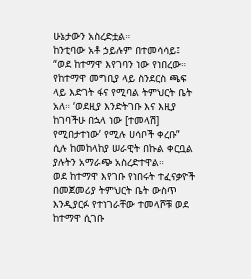ሁኔታውን አስረድቷል።
ከንቲባው አቶ ኃይሉም በተመሳሳይ፤ “ወደ ከተማዋ እየገባን ነው የነበረው። የከተማዋ መግቢያ ላይ ስንደርስ ጫፍ ላይ እድገት ፋና የሚባል ትምህርት ቤት አለ። ‘ወደዚያ እንድትገቡ እና እዚያ ከገባችሁ በኋላ ነው [ተመላሽ] የሚበታተነው’ የሚሉ ሀሳቦች ቀረቡ” ሲሉ ከመከላከያ ሠራዊት በኩል ቀርቧል ያሉትን አማራጭ አስረድተዋል።
ወደ ከተማዋ እየገቡ የነበሩት ተፈናቃዮች በመጀመሪያ ትምህርት ቤት ውስጥ እንዲያርፉ የተነገራቸው ተመላሾቹ ወደ ከተማዋ ሲገቡ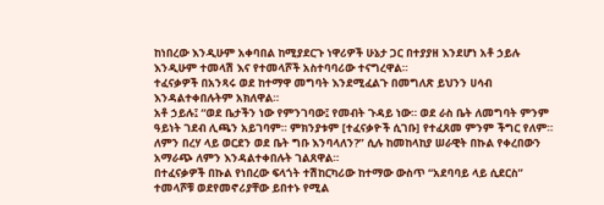ከነበረው እንዲሁም አቀባበል ከሚያደርጉ ነዋሪዎች ሁኔታ ጋር በተያያዘ እንደሆነ አቶ ኃይሉ እንዲሁም ተመላሽ እና የተመላሾች አስተባባሪው ተናግረዋል።
ተፈናቃዎች በአንጻሩ ወደ ከተማዋ መግባት እንደሚፈልጉ በመግለጽ ይህንን ሀሳብ እንዳልተቀበሉትም አክለዋል።
አቶ ኃይሉ፤ “ወደ ቤታችን ነው የምንገባው፤ የመብት ጉዳይ ነው። ወደ ራስ ቤት ለመግባት ምንም ዓይነት ገደብ ሊጫን አይገባም። ምክንያቱም [ተፈናቃዮች ሲገቡ] የተፈጸመ ምንም ችግር የለም። ለምን በረሃ ላይ ወርደን ወደ ቤት ግቡ እንባላለን?” ሲሉ ከመከላከያ ሠራዊት በኩል የቀረበውን አማራጭ ለምን እንዳልተቀበሉት ገልጸዋል።
በተፈናቃዎች በኩል የነበረው ፍላጎት ተሽከርካሪው ከተማው ውስጥ “አደባባይ ላይ ሲደርስ” ተመላሾቹ ወደየመኖሪያቸው ይበተኑ የሚል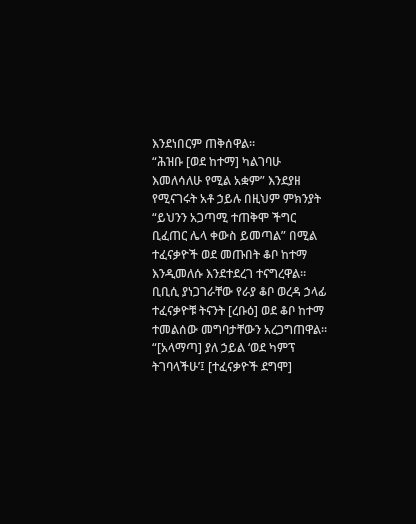እንደነበርም ጠቅሰዋል።
“ሕዝቡ [ወደ ከተማ] ካልገባሁ እመለሳለሁ የሚል አቋም” እንደያዘ የሚናገሩት አቶ ኃይሉ በዚህም ምክንያት “ይህንን አጋጣሚ ተጠቅሞ ችግር ቢፈጠር ሌላ ቀውስ ይመጣል” በሚል ተፈናቃዮች ወደ መጡበት ቆቦ ከተማ እንዲመለሱ እንደተደረገ ተናግረዋል።
ቢቢሲ ያነጋገራቸው የራያ ቆቦ ወረዳ ኃላፊ ተፈናቃዮቹ ትናንት [ረቡዕ] ወደ ቆቦ ከተማ ተመልሰው መግባታቸውን አረጋግጠዋል። “[አላማጣ] ያለ ኃይል ‘ወደ ካምፕ ትገባላችሁ’፤ [ተፈናቃዮች ደግሞ]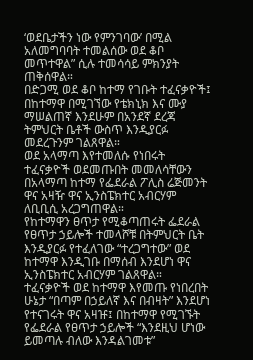‘ወደቤታችን ነው የምንገባው’ በሚል አለመግባባት ተመልሰው ወደ ቆቦ መጥተዋል” ሲሉ ተመሳሳይ ምክንያት ጠቅሰዋል።
በድጋሚ ወደ ቆቦ ከተማ የገቡት ተፈናቃዮች፤ በከተማዋ በሚገኘው የቴክኒክ እና ሙያ ማሠልጠኛ እንደሁም በአንደኛ ደረጃ ትምህርት ቤቶች ውስጥ እንዲያርፉ መደረጉንም ገልጸዋል።
ወደ አላማጣ እየተመለሱ የነበሩት ተፈናቃዮች ወደመጡበት መመለሳቸውን በአላማጣ ከተማ የፌደራል ፖሊስ ሬጅመንት ዋና አዛዥ ዋና ኢንስፔክተር አብርሃም ለቢቢሲ አረጋግጠዋል።
የከተማዋን ፀጥታ የሚቆጣጠሩት ፌደራል የፀጥታ ኃይሎች ተመላሾቹ በትምህርት ቤት እንዲያርፉ የተፈለገው “ተረጋግተው” ወደ ከተማዋ እንዲገቡ በማሰብ እንደሆነ ዋና ኢንስፔክተር አብርሃም ገልጸዋል።
ተፈናቃዮች ወደ ከተማዋ እየመጡ የነበረበት ሁኔታ “በጣም በኃይለኛ እና በብዛት” እንደሆነ የተናገሩት ዋና አዛዡ፤ በከተማዋ የሚገኙት የፌደራል የፀጥታ ኃይሎች “እንደዚህ ሆነው ይመጣሉ ብለው እንዳልገመቱ”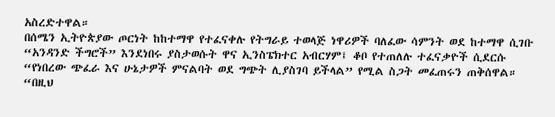አስረድተዋል።
በሰሜን ኢትዮጵያው ጦርነት ከከተማዋ የተፈናቀሉ የትግራይ ተወላጅ ነዋሪዎች ባለፈው ሳምንት ወደ ከተማዋ ሲገቡ “አንዳንድ ችግሮች” እንደነበሩ ያስታወሱት ዋና ኢንስፔክተር አብርሃም፤ ቆቦ የተጠለሉ ተፈናቃዮች ሲደርሱ “የነበረው ጭፈራ እና ሁኔታዎች ምናልባት ወደ ግጭት ሊያስገባ ይችላል” የሚል ስጋት መፈጠሩን ጠቅሰዋል።
“በዚህ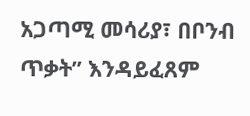አጋጣሚ መሳሪያ፣ በቦንብ ጥቃት” እንዳይፈጸም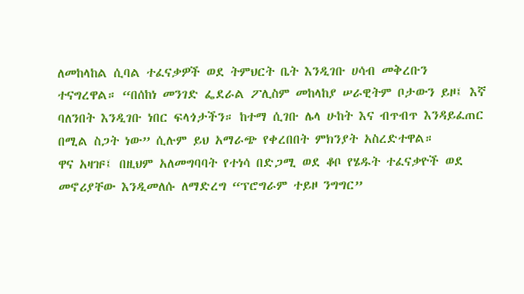ለመከላከል ሲባል ተፈናቃዎች ወደ ትምህርት ቤት እንዲገቡ ሀሳብ መቅረቡን ተናግረዋል። “በሰከነ መንገድ ፌደራል ፖሊስም መከላከያ ሠራዊትም ቦታውን ይዞ፤ እኛ ባለንበት እንዲገቡ ነበር ፍላጎታችን። ከተማ ሲገቡ ሌላ ሁከት እና ብጥብጥ እንዳይፈጠር በሚል ስጋት ነው” ሲሉም ይህ አማራጭ የቀረበበት ምክንያት አስረድተዋል።
ዋና አዛዡ፤ በዚህም አለመግባባት የተነሳ በድጋሚ ወደ ቆቦ የሄዱት ተፈናቃዮች ወደ መኖሪያቸው እንዲመለሱ ለማድረግ “ፕሮግራም ተይዞ ንግግር”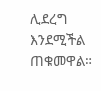ሊደረግ እንደሚችል ጠቁመዋል።